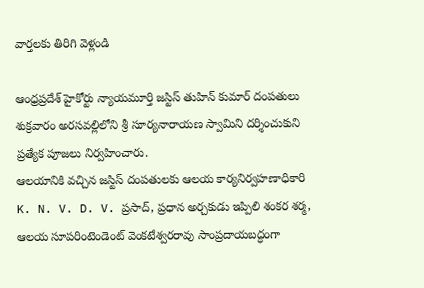వార్తలకు తిరిగి వెళ్లండి

ఆంధ్రప్రదేశ్ హైకోర్టు న్యాయమూర్తి జస్టిస్ తుహిన్ కుమార్ దంపతులు శుక్రవారం అరసవల్లిలోని శ్రీ సూర్యనారాయణ స్వామిని దర్శించుకుని ప్రత్యేక పూజలు నిర్వహించారు.
ఆలయానికి వచ్చిన జస్టిస్ దంపతులకు ఆలయ కార్యనిర్వహణాధికారి K. N. V. D. V. ప్రసాద్, ప్రధాన అర్చకుడు ఇప్పిలి శంకర శర్మ, ఆలయ సూపరింటెండెంట్ వెంకటేశ్వరరావు సాంప్రదాయబద్ధంగా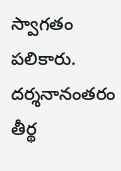స్వాగతం పలికారు. దర్శనానంతరం తీర్థ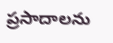ప్రసాదాలను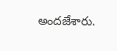అందజేశారు.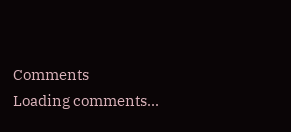Comments
Loading comments...